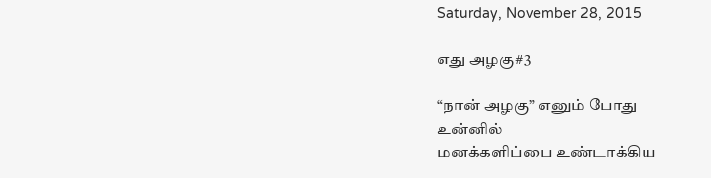Saturday, November 28, 2015

எது அழகு#3

“நான் அழகு” எனும் போது
உன்னில்
மனக்களிப்பை உண்டாக்கிய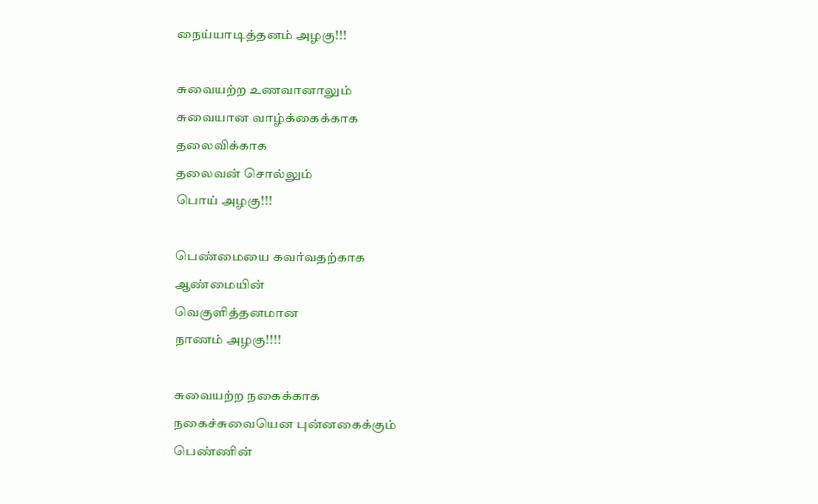நைய்யாடித்தனம் அழகு!!!

சுவையற்ற உணவானாலும்
சுவையான வாழ்க்கைக்காக
தலைவிக்காக
தலைவன் சொல்லும்
பொய் அழகு!!!

பெண்மையை கவர்வதற்காக
ஆண்மையின்
வெகுளித்தனமான
நாணம் அழகு!!!!

சுவையற்ற நகைக்காக
நகைச்சுவையென புன்னகைக்கும்
பெண்ணின்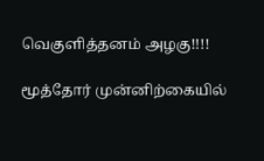வெகுளித்தனம் அழகு!!!!

மூத்தோர் முன்னிற்கையில்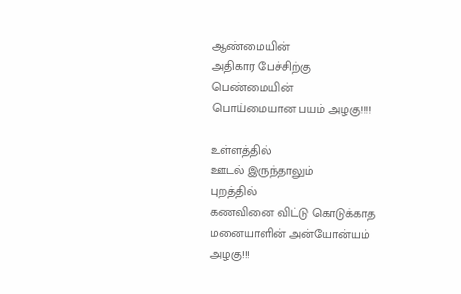ஆண்மையின்
அதிகார பேச்சிற்கு
பெண்மையின்
பொய்மையான பயம் அழகு!!!!

உள்ளத்தில்
ஊடல் இருந்தாலும்
புறத்தில்
கணவினை விட்டு கொடுக்காத
மனையாளின் அன்யோன்யம் அழகு!!!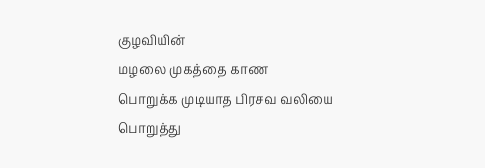குழவியின்
மழலை முகத்தை காண
பொறுக்க முடியாத பிரசவ வலியை
பொறுத்து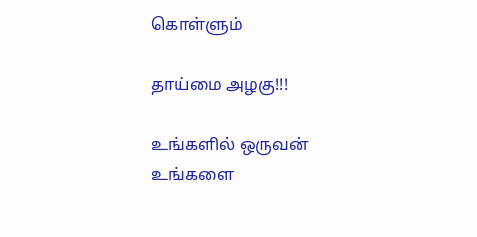கொள்ளும்

தாய்மை அழகு!!!

உங்களில் ஒருவன்
உங்களை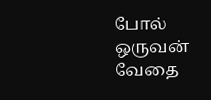போல் ஒருவன்
வேதை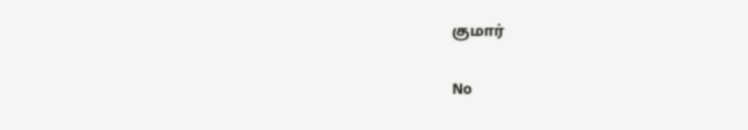குமார்

No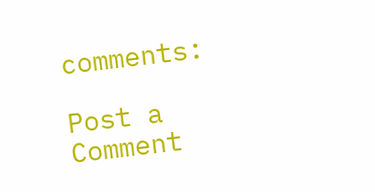comments:

Post a Comment